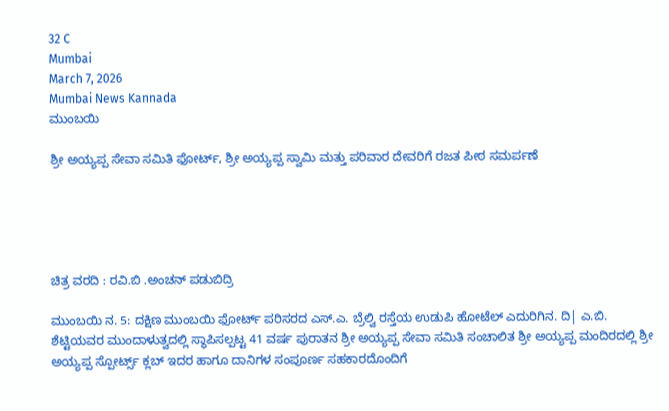32 C
Mumbai
March 7, 2026
Mumbai News Kannada
ಮುಂಬಯಿ

ಶ್ರೀ ಅಯ್ಯಪ್ಪ ಸೇವಾ ಸಮಿತಿ ಫೋರ್ಟ್, ಶ್ರೀ ಅಯ್ಯಪ್ಪ ಸ್ವಾಮಿ ಮತ್ತು ಪರಿವಾರ ದೇವರಿಗೆ ರಜತ ಪೀಠ ಸಮರ್ಪಣೆ





ಚಿತ್ರ ವರದಿ : ರವಿ.ಬಿ .ಅಂಚನ್ ಪಡುಬಿದ್ರಿ

ಮುಂಬಯಿ ನ. 5: ದಕ್ಷಿಣ ಮುಂಬಯಿ ಫೋರ್ಟ್ ಪರಿಸರದ ಎಸ್.ಎ. ಬ್ರೆಲ್ವಿ ರಸ್ತೆಯ ಉಡುಪಿ ಹೋಟೆಲ್ ಎದುರಿಗಿನ. ದಿ| ಎ.ಬಿ. ಶೆಟ್ಟಿಯವರ ಮುಂದಾಳುತ್ವದಲ್ಲಿ ಸ್ಥಾಪಿಸಲ್ಪಟ್ಟ 41 ವರ್ಷ ಪುರಾತನ ಶ್ರೀ ಅಯ್ಯಪ್ಪ ಸೇವಾ ಸಮಿತಿ ಸಂಚಾಲಿತ ಶ್ರೀ ಅಯ್ಯಪ್ಪ ಮಂದಿರದಲ್ಲಿ ಶ್ರೀ ಅಯ್ಯಪ್ಪ ಸ್ಪೋರ್ಟ್ಸ್ ಕ್ಲಬ್ ಇದರ ಹಾಗೂ ದಾನಿಗಳ ಸಂಪೂರ್ಣ ಸಹಕಾರದೊಂದಿಗೆ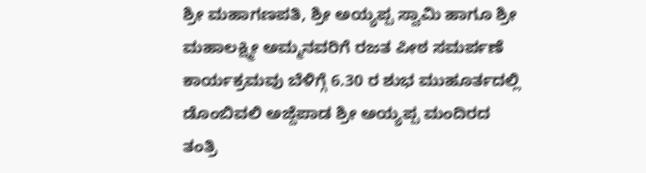ಶ್ರೀ ಮಹಾಗಣಪತಿ, ಶ್ರೀ ಅಯ್ಯಪ್ಪ ಸ್ವಾಮಿ ಹಾಗೂ ಶ್ರೀ ಮಹಾಲಕ್ಷ್ಮೀ ಅಮ್ಮನವರಿಗೆ ರಜತ ಪೀಠ ಸಮರ್ಪಣೆ ಕಾರ್ಯಕ್ರಮವು ಬೆಳಿಗ್ಗೆ 6.30 ರ ಶುಭ ಮುಹೂರ್ತದಲ್ಲಿ ಡೊಂಬಿವಲಿ ಅಜ್ದೆಪಾಡ ಶ್ರೀ ಅಯ್ಯಪ್ಪ ಮಂದಿರದ ತಂತ್ರಿ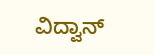ವಿದ್ವಾನ್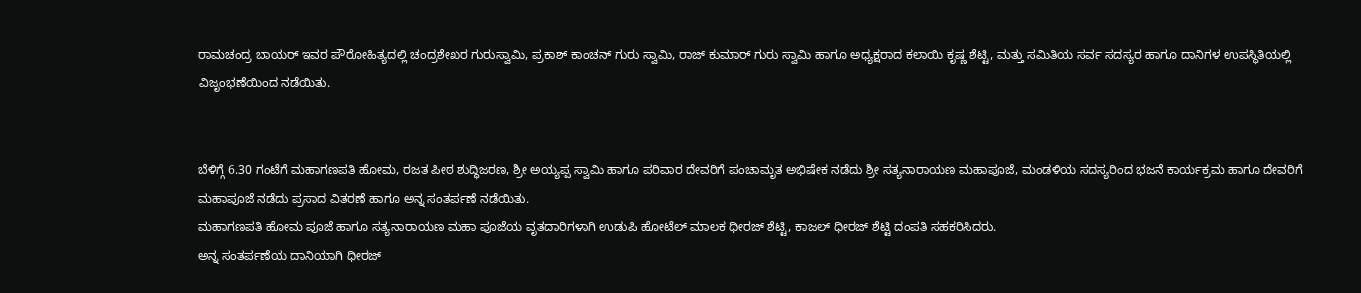ರಾಮಚಂದ್ರ ಬಾಯರ್ ಇವರ ಪೌರೋಹಿತ್ಯದಲ್ಲಿ ಚಂದ್ರಶೇಖರ ಗುರುಸ್ವಾಮಿ, ಪ್ರಕಾಶ್ ಕಾಂಚನ್ ಗುರು ಸ್ವಾಮಿ, ರಾಜ್ ಕುಮಾರ್ ಗುರು ಸ್ವಾಮಿ ಹಾಗೂ ಅಧ್ಯಕ್ಷರಾದ ಕಲಾಯಿ ಕೃಷ್ಣ ಶೆಟ್ಟಿ, ಮತ್ತು ಸಮಿತಿಯ ಸರ್ವ ಸದಸ್ಯರ ಹಾಗೂ ದಾನಿಗಳ ಉಪಸ್ಥಿತಿಯಲ್ಲಿ ವಿಜೃಂಭಣೆಯಿಂದ ನಡೆಯಿತು.


ಬೆಳಿಗ್ಗೆ 6.30 ಗಂಟೆಗೆ ಮಹಾಗಣಪತಿ ಹೋಮ, ರಜತ ಪೀಠ ಶುದ್ಧಿಜರಣ, ಶ್ರೀ ಅಯ್ಯಪ್ಪ ಸ್ವಾಮಿ ಹಾಗೂ ಪರಿವಾರ ದೇವರಿಗೆ ಪಂಚಾಮೃತ ಅಭಿಷೇಕ ನಡೆದು ಶ್ರೀ ಸತ್ಯನಾರಾಯಣ ಮಹಾಪೂಜೆ, ಮಂಡಳಿಯ‌ ಸದಸ್ಯರಿಂದ ಭಜನೆ ಕಾರ್ಯಕ್ರಮ ಹಾಗೂ ದೇವರಿಗೆ ಮಹಾಪೂಜೆ ನಡೆದು ಪ್ರಸಾದ ವಿತರಣೆ ಹಾಗೂ ಅನ್ನ ಸಂತರ್ಪಣೆ ನಡೆಯಿತು.
ಮಹಾಗಣಪತಿ ಹೋಮ‌ ಪೂಜೆ ಹಾಗೂ ಸತ್ಯನಾರಾಯಣ ಮಹಾ ಪೂಜೆಯ ವೃತದಾರಿಗಳಾಗಿ ಉಡುಪಿ ಹೋಟೆಲ್ ಮಾಲಕ ಧೀರಜ್ ಶೆಟ್ಟಿ, ಕಾಜಲ್ ಧೀರಜ್ ಶೆಟ್ಟಿ ದಂಪತಿ ಸಹಕರಿಸಿದರು.
ಅನ್ನ ಸಂತರ್ಪಣೆಯ ದಾನಿಯಾಗಿ ಧೀರಜ್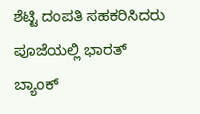ಶೆಟ್ಟಿ ದಂಪತಿ ಸಹಕರಿಸಿದರು ಪೂಜೆಯಲ್ಲಿ ಭಾರತ್ ಬ್ಯಾಂಕ್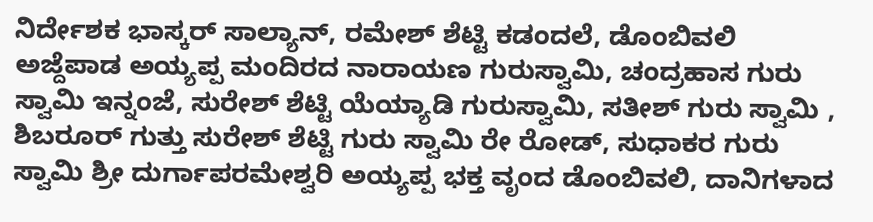ನಿರ್ದೇಶಕ ಭಾಸ್ಕರ್ ಸಾಲ್ಯಾನ್, ರಮೇಶ್ ಶೆಟ್ಟಿ ಕಡಂದಲೆ, ಡೊಂಬಿವಲಿ ಅಜ್ದೆಪಾಡ ಅಯ್ಯಪ್ಪ ಮಂದಿರದ ನಾರಾಯಣ ಗುರುಸ್ವಾಮಿ, ಚಂದ್ರಹಾಸ ಗುರು ಸ್ವಾಮಿ ಇನ್ನಂಜೆ, ಸುರೇಶ್ ಶೆಟ್ಟಿ ಯೆಯ್ಯಾಡಿ ಗುರುಸ್ವಾಮಿ, ಸತೀಶ್ ಗುರು ಸ್ವಾಮಿ , ಶಿಬರೂರ್ ಗುತ್ತು ಸುರೇಶ್ ಶೆಟ್ಟಿ ಗುರು ಸ್ವಾಮಿ ರೇ ರೋಡ್, ಸುಧಾಕರ ಗುರು ಸ್ವಾಮಿ ಶ್ರೀ ದುರ್ಗಾಪರಮೇಶ್ವರಿ ಅಯ್ಯಪ್ಪ ಭಕ್ತ ವೃಂದ ಡೊಂಬಿವಲಿ, ದಾನಿಗಳಾದ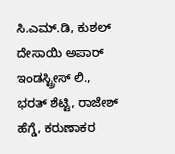ಸಿ.ಎಮ್.ಡಿ, ಕುಶಲ್ ದೇಸಾಯಿ ಅಪಾರ್ ಇಂಡಸ್ಟ್ರೀಸ್ ಲಿ., ಭರತ್ ಶೆಟ್ಟಿ, ರಾಜೇಶ್ ಹೆಗ್ಡೆ, ಕರುಣಾಕರ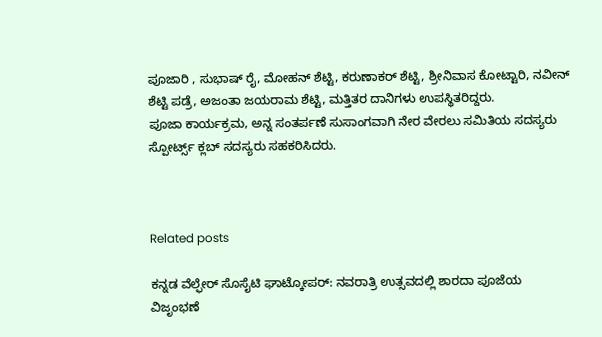ಪೂಜಾರಿ , ಸುಭಾಷ್ ರೈ, ಮೋಹನ್ ಶೆಟ್ಟಿ, ಕರುಣಾಕರ್ ಶೆಟ್ಟಿ, ಶ್ರೀನಿವಾಸ ಕೋಟ್ಟಾರಿ, ನವೀನ್ ಶೆಟ್ಟಿ ಪಡ್ರೆ, ಅಜಂತಾ ಜಯರಾಮ ಶೆಟ್ಟಿ, ಮತ್ತಿತರ ದಾನಿಗಳು ಉಪಸ್ಥಿತರಿದ್ದರು.
ಪೂಜಾ ಕಾರ್ಯಕ್ರಮ, ಅನ್ನ ಸಂತರ್ಪಣೆ ಸುಸಾಂಗವಾಗಿ ನೇರ ವೇರಲು ಸಮಿತಿಯ ಸದಸ್ಯರು ಸ್ಪೋರ್ಟ್ಸ್ ಕ್ಲಬ್ ಸದಸ್ಯರು ಸಹಕರಿಸಿದರು.



Related posts

ಕನ್ನಡ ವೆಲ್ಫೇರ್ ಸೊಸೈಟಿ ಘಾಟ್ಕೋಪರ್: ನವರಾತ್ರಿ ಉತ್ಸವದಲ್ಲಿ ಶಾರದಾ ಪೂಜೆಯ ವಿಜೃಂಭಣೆ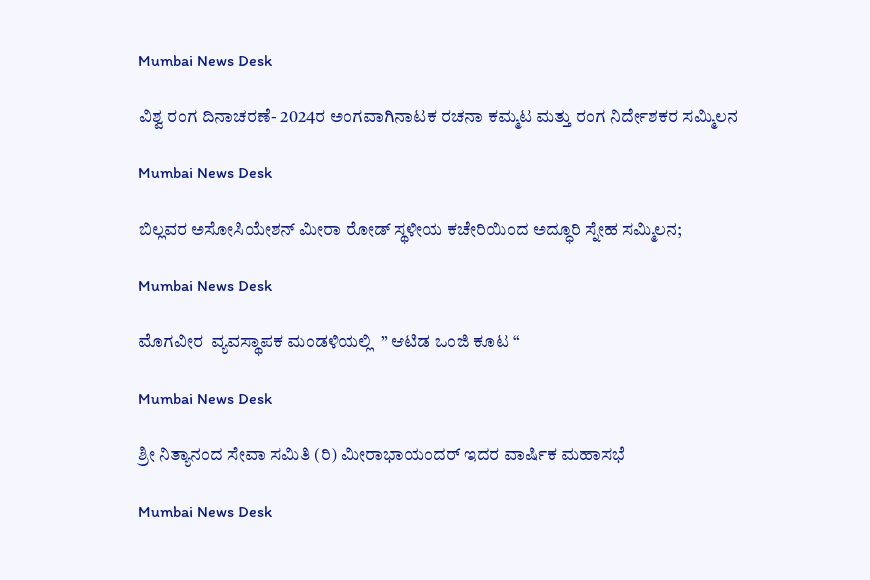Mumbai News Desk

ವಿಶ್ವ ರಂಗ ದಿನಾಚರಣೆ- 2024ರ ಅಂಗವಾಗಿನಾಟಕ ರಚನಾ ಕಮ್ಮಟ ಮತ್ತು ರಂಗ ನಿರ್ದೇಶಕರ ಸಮ್ಮಿಲನ

Mumbai News Desk

ಬಿಲ್ಲವರ ಅಸೋಸಿಯೇಶನ್ ಮೀರಾ ರೋಡ್ ಸ್ಥಳೀಯ ಕಚೇರಿಯಿಂದ ಅದ್ಧೂರಿ ಸ್ನೇಹ ಸಮ್ಮಿಲನ;

Mumbai News Desk

ಮೊಗವೀರ  ವ್ಯವಸ್ಥಾಪಕ ಮಂಡಳಿಯಲ್ಲಿ  ” ಆಟಿಡ ಒಂಜಿ ಕೂಟ “

Mumbai News Desk

ಶ್ರೀ ನಿತ್ಯಾನಂದ ಸೇವಾ ಸಮಿತಿ (ರಿ) ಮೀರಾಭಾಯಂದರ್ ಇದರ ವಾರ್ಷಿಕ ಮಹಾಸಭೆ

Mumbai News Desk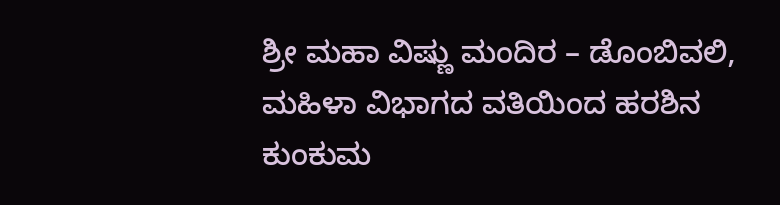ಶ್ರೀ ಮಹಾ ವಿಷ್ಣು ಮಂದಿರ – ಡೊಂಬಿವಲಿ, ಮಹಿಳಾ ವಿಭಾಗದ ವತಿಯಿಂದ ಹರಶಿನ ಕುಂಕುಮ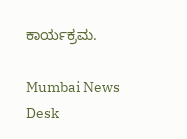ಕಾರ್ಯಕ್ರಮ.

Mumbai News Desk